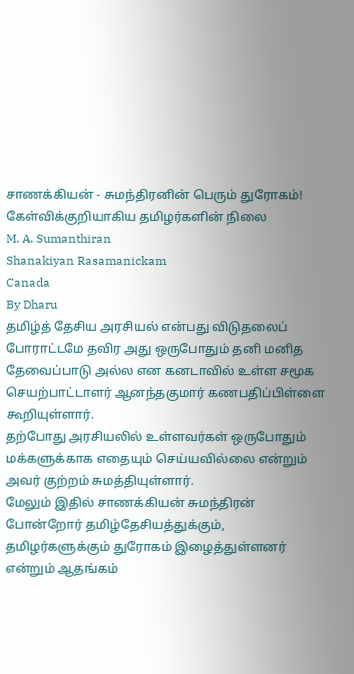சாணக்கியன் - சுமந்திரனின் பெரும் துரோகம்! கேள்விக்குறியாகிய தமிழர்களின் நிலை
M. A. Sumanthiran
Shanakiyan Rasamanickam
Canada
By Dharu
தமிழ்த் தேசிய அரசியல் என்பது விடுதலைப் போராட்டமே தவிர அது ஒருபோதும் தனி மனித தேவைப்பாடு அல்ல என கனடாவில் உள்ள சமூக செயற்பாட்டாளர் ஆனந்தகுமார் கணபதிப்பிள்ளை கூறியுள்ளார்.
தற்போது அரசியலில் உள்ளவர்கள் ஒருபோதும் மக்களுக்காக எதையும் செய்யவில்லை என்றும் அவர் குற்றம் சுமத்தியுள்ளார்.
மேலும் இதில் சாணக்கியன் சுமந்திரன் போன்றோர் தமிழ்தேசியத்துக்கும், தமிழர்களுக்கும் துரோகம் இழைத்துள்ளனர் என்றும் ஆதங்கம்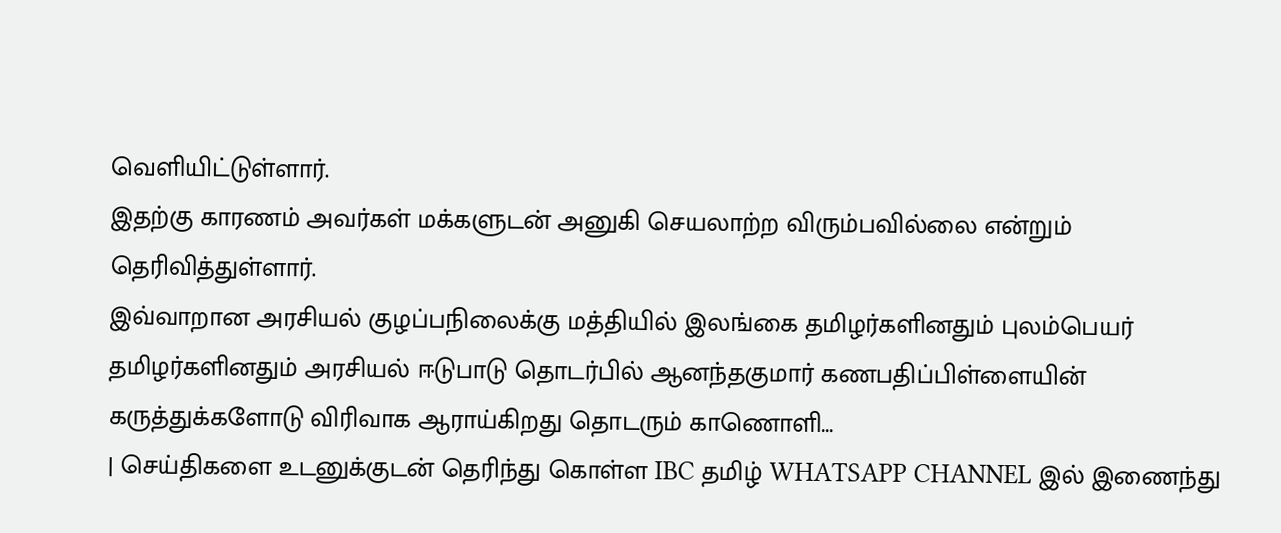வெளியிட்டுள்ளார்.
இதற்கு காரணம் அவர்கள் மக்களுடன் அனுகி செயலாற்ற விரும்பவில்லை என்றும் தெரிவித்துள்ளார்.
இவ்வாறான அரசியல் குழப்பநிலைக்கு மத்தியில் இலங்கை தமிழர்களினதும் புலம்பெயர் தமிழர்களினதும் அரசியல் ஈடுபாடு தொடர்பில் ஆனந்தகுமார் கணபதிப்பிள்ளையின் கருத்துக்களோடு விரிவாக ஆராய்கிறது தொடரும் காணொளி...
| செய்திகளை உடனுக்குடன் தெரிந்து கொள்ள IBC தமிழ் WHATSAPP CHANNEL இல் இணைந்து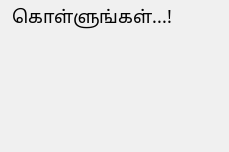கொள்ளுங்கள்...!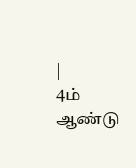|
4ம் ஆண்டு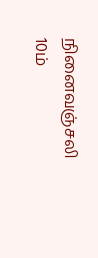நினைவஞ்சலி
10ம்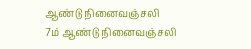ஆண்டு நினைவஞ்சலி
7ம் ஆண்டு நினைவஞ்சலி